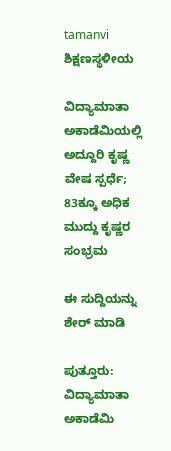tamanvi
ಶಿಕ್ಷಣಸ್ಥಳೀಯ

ವಿದ್ಯಾಮಾತಾ ಅಕಾಡೆಮಿಯಲ್ಲಿ ಅದ್ದೂರಿ ಕೃಷ್ಣ ವೇಷ ಸ್ಪರ್ಧೆ; 83ಕ್ಕೂ ಅಧಿಕ ಮುದ್ದು ಕೃಷ್ಣರ ಸಂಭ್ರಮ

ಈ ಸುದ್ದಿಯನ್ನು ಶೇರ್ ಮಾಡಿ

ಪುತ್ತೂರು: ವಿದ್ಯಾಮಾತಾ ಅಕಾಡೆಮಿ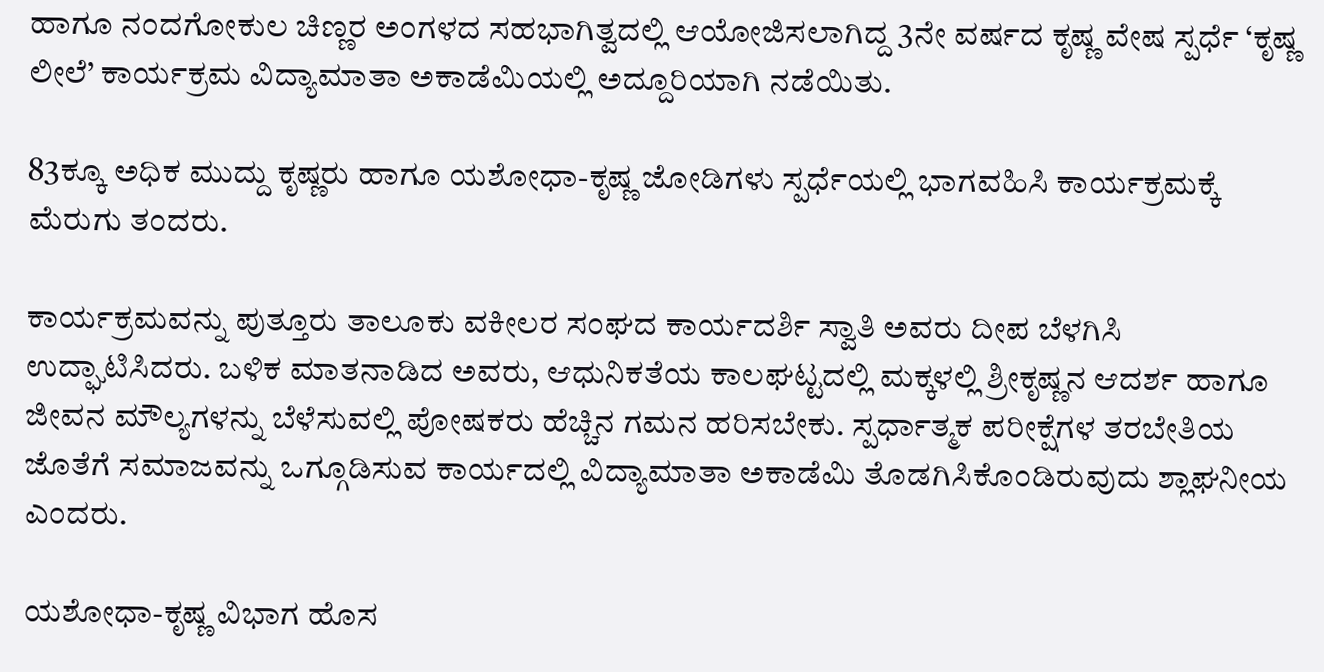ಹಾಗೂ ನಂದಗೋಕುಲ ಚಿಣ್ಣರ ಅಂಗಳದ ಸಹಭಾಗಿತ್ವದಲ್ಲಿ ಆಯೋಜಿಸಲಾಗಿದ್ದ 3ನೇ ವರ್ಷದ ಕೃಷ್ಣ ವೇಷ ಸ್ಪರ್ಧೆ ‘ಕೃಷ್ಣ ಲೀಲೆ’ ಕಾರ್ಯಕ್ರಮ ವಿದ್ಯಾಮಾತಾ ಅಕಾಡೆಮಿಯಲ್ಲಿ ಅದ್ದೂರಿಯಾಗಿ ನಡೆಯಿತು.

83ಕ್ಕೂ ಅಧಿಕ ಮುದ್ದು ಕೃಷ್ಣರು ಹಾಗೂ ಯಶೋಧಾ-ಕೃಷ್ಣ ಜೋಡಿಗಳು ಸ್ಪರ್ಧೆಯಲ್ಲಿ ಭಾಗವಹಿಸಿ ಕಾರ್ಯಕ್ರಮಕ್ಕೆ ಮೆರುಗು ತಂದರು.

ಕಾರ್ಯಕ್ರಮವನ್ನು ಪುತ್ತೂರು ತಾಲೂಕು ವಕೀಲರ ಸಂಘದ ಕಾರ್ಯದರ್ಶಿ ಸ್ವಾತಿ ಅವರು ದೀಪ ಬೆಳಗಿಸಿ ಉದ್ಘಾಟಿಸಿದರು. ಬಳಿಕ ಮಾತನಾಡಿದ ಅವರು, ಆಧುನಿಕತೆಯ ಕಾಲಘಟ್ಟದಲ್ಲಿ ಮಕ್ಕಳಲ್ಲಿ ಶ್ರೀಕೃಷ್ಣನ ಆದರ್ಶ ಹಾಗೂ ಜೀವನ ಮೌಲ್ಯಗಳನ್ನು ಬೆಳೆಸುವಲ್ಲಿ ಪೋಷಕರು ಹೆಚ್ಚಿನ ಗಮನ ಹರಿಸಬೇಕು. ಸ್ಪರ್ಧಾತ್ಮಕ ಪರೀಕ್ಷೆಗಳ ತರಬೇತಿಯ ಜೊತೆಗೆ ಸಮಾಜವನ್ನು ಒಗ್ಗೂಡಿಸುವ ಕಾರ್ಯದಲ್ಲಿ ವಿದ್ಯಾಮಾತಾ ಅಕಾಡೆಮಿ ತೊಡಗಿಸಿಕೊಂಡಿರುವುದು ಶ್ಲಾಘನೀಯ ಎಂದರು.

ಯಶೋಧಾ-ಕೃಷ್ಣ ವಿಭಾಗ ಹೊಸ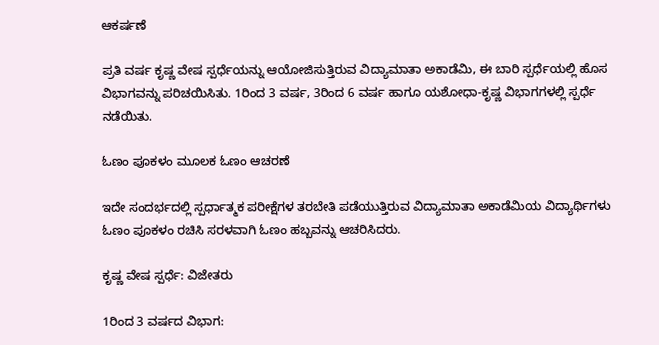ಆಕರ್ಷಣೆ

ಪ್ರತಿ ವರ್ಷ ಕೃಷ್ಣ ವೇಷ ಸ್ಪರ್ಧೆಯನ್ನು ಆಯೋಜಿಸುತ್ತಿರುವ ವಿದ್ಯಾಮಾತಾ ಅಕಾಡೆಮಿ, ಈ ಬಾರಿ ಸ್ಪರ್ಧೆಯಲ್ಲಿ ಹೊಸ ವಿಭಾಗವನ್ನು ಪರಿಚಯಿಸಿತು. 1ರಿಂದ 3 ವರ್ಷ, 3ರಿಂದ 6 ವರ್ಷ ಹಾಗೂ ಯಶೋಧಾ-ಕೃಷ್ಣ ವಿಭಾಗಗಳಲ್ಲಿ ಸ್ಪರ್ಧೆ ನಡೆಯಿತು.

ಓಣಂ ಪೂಕಳಂ ಮೂಲಕ ಓಣಂ ಆಚರಣೆ

ಇದೇ ಸಂದರ್ಭದಲ್ಲಿ ಸ್ಪರ್ಧಾತ್ಮಕ ಪರೀಕ್ಷೆಗಳ ತರಬೇತಿ ಪಡೆಯುತ್ತಿರುವ ವಿದ್ಯಾಮಾತಾ ಅಕಾಡೆಮಿಯ ವಿದ್ಯಾರ್ಥಿಗಳು ಓಣಂ ಪೂಕಳಂ ರಚಿಸಿ ಸರಳವಾಗಿ ಓಣಂ ಹಬ್ಬವನ್ನು ಆಚರಿಸಿದರು.

ಕೃಷ್ಣ ವೇಷ ಸ್ಪರ್ಧೆ: ವಿಜೇತರು

1ರಿಂದ 3 ವರ್ಷದ ವಿಭಾಗ: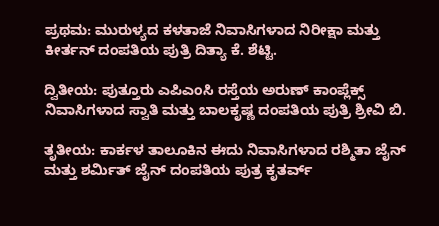ಪ್ರಥಮ: ಮುರುಳ್ಯದ ಕಳತಾಜೆ ನಿವಾಸಿಗಳಾದ ನಿರೀಕ್ಷಾ ಮತ್ತು ಕೀರ್ತನ್ ದಂಪತಿಯ ಪುತ್ರಿ ದಿತ್ಯಾ ಕೆ. ಶೆಟ್ಟಿ.

ದ್ವಿತೀಯ: ಪುತ್ತೂರು ಎಪಿಎಂಸಿ ರಸ್ತೆಯ ಅರುಣ್ ಕಾಂಪ್ಲೆಕ್ಸ್ ನಿವಾಸಿಗಳಾದ ಸ್ವಾತಿ ಮತ್ತು ಬಾಲಕೃಷ್ಣ ದಂಪತಿಯ ಪುತ್ರಿ ಶ್ರೀವಿ ಬಿ.

ತೃತೀಯ: ಕಾರ್ಕಳ ತಾಲೂಕಿನ ಈದು ನಿವಾಸಿಗಳಾದ ರಶ್ಮಿತಾ ಜೈನ್ ಮತ್ತು ಶರ್ಮಿತ್ ಜೈನ್ ದಂಪತಿಯ ಪುತ್ರ ಕೃತರ್ವ್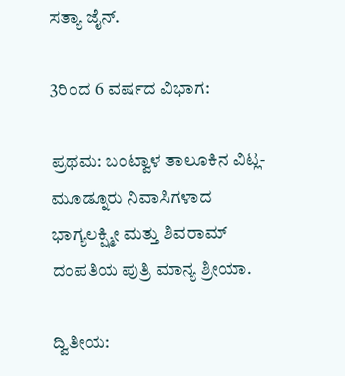ಸತ್ಯಾ ಜೈನ್.

3ರಿಂದ 6 ವರ್ಷದ ವಿಭಾಗ:

ಪ್ರಥಮ: ಬಂಟ್ವಾಳ ತಾಲೂಕಿನ ವಿಟ್ಲ-ಮೂಡ್ನೂರು ನಿವಾಸಿಗಳಾದ ಭಾಗ್ಯಲಕ್ಷ್ಮೀ ಮತ್ತು ಶಿವರಾಮ್ ದಂಪತಿಯ ಪುತ್ರಿ ಮಾನ್ಯ ಶ್ರೀಯಾ.

ದ್ವಿತೀಯ: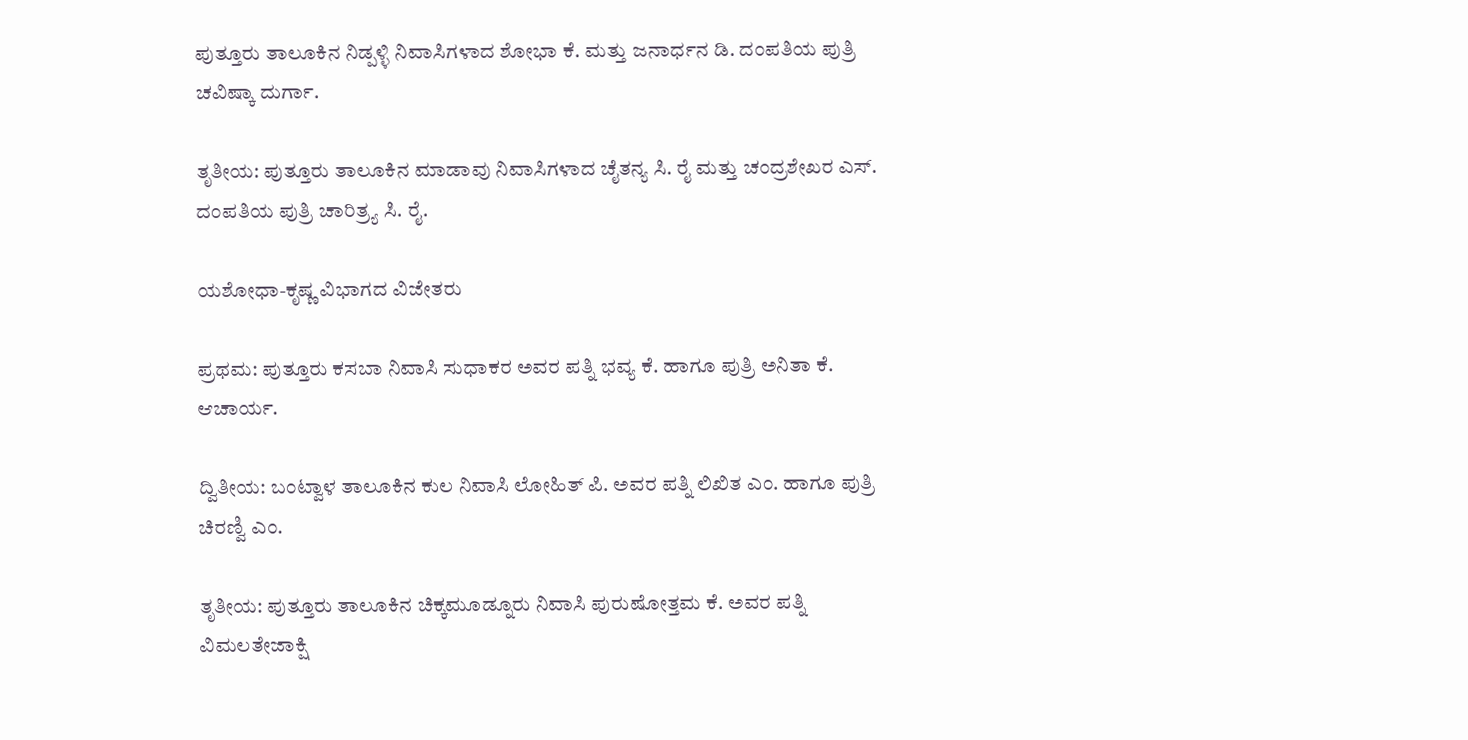ಪುತ್ತೂರು ತಾಲೂಕಿನ ನಿಡ್ಪಳ್ಳಿ ನಿವಾಸಿಗಳಾದ ಶೋಭಾ ಕೆ. ಮತ್ತು ಜನಾರ್ಧನ ಡಿ. ದಂಪತಿಯ ಪುತ್ರಿ ಚವಿಷ್ಕಾ ದುರ್ಗಾ.

ತೃತೀಯ: ಪುತ್ತೂರು ತಾಲೂಕಿನ ಮಾಡಾವು ನಿವಾಸಿಗಳಾದ ಚೈತನ್ಯ ಸಿ. ರೈ ಮತ್ತು ಚಂದ್ರಶೇಖರ ಎಸ್. ದಂಪತಿಯ ಪುತ್ರಿ ಚಾರಿತ್ರ್ಯ ಸಿ. ರೈ.

ಯಶೋಧಾ-ಕೃಷ್ಣ ವಿಭಾಗದ ವಿಜೇತರು

ಪ್ರಥಮ: ಪುತ್ತೂರು ಕಸಬಾ ನಿವಾಸಿ ಸುಧಾಕರ ಅವರ ಪತ್ನಿ ಭವ್ಯ ಕೆ. ಹಾಗೂ ಪುತ್ರಿ ಅನಿತಾ ಕೆ. ಆಚಾರ್ಯ.

ದ್ವಿತೀಯ: ಬಂಟ್ವಾಳ ತಾಲೂಕಿನ ಕುಲ ನಿವಾಸಿ ಲೋಹಿತ್ ಪಿ. ಅವರ ಪತ್ನಿ ಲಿಖಿತ ಎಂ. ಹಾಗೂ ಪುತ್ರಿ ಚಿರಣ್ವಿ ಎಂ.

ತೃತೀಯ: ಪುತ್ತೂರು ತಾಲೂಕಿನ ಚಿಕ್ಕಮೂಡ್ನೂರು ನಿವಾಸಿ ಪುರುಷೋತ್ತಮ ಕೆ. ಅವರ ಪತ್ನಿ ವಿಮಲತೇಜಾಕ್ಷಿ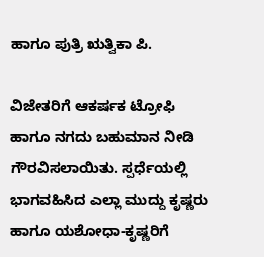ಹಾಗೂ ಪುತ್ರಿ ಋತ್ವಿಕಾ ಪಿ.

ವಿಜೇತರಿಗೆ ಆಕರ್ಷಕ ಟ್ರೋಫಿ ಹಾಗೂ ನಗದು ಬಹುಮಾನ ನೀಡಿ ಗೌರವಿಸಲಾಯಿತು. ಸ್ಪರ್ಧೆಯಲ್ಲಿ ಭಾಗವಹಿಸಿದ ಎಲ್ಲಾ ಮುದ್ದು ಕೃಷ್ಣರು ಹಾಗೂ ಯಶೋಧಾ-ಕೃಷ್ಣರಿಗೆ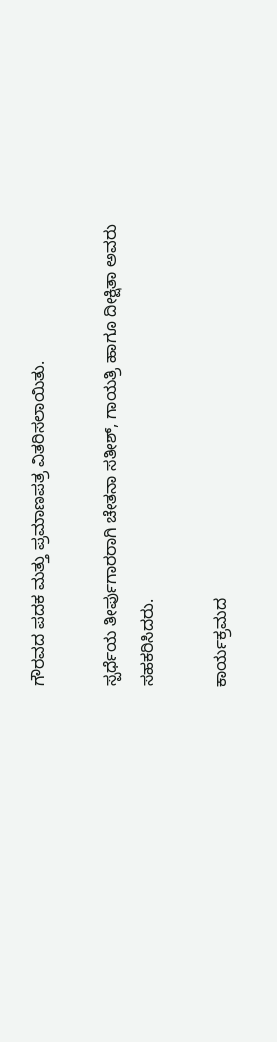ಗೌರವದ ಪದಕ ಮತ್ತು ಪ್ರಮಾಣಪತ್ರ ವಿತರಿಸಲಾಯಿತು.

ಸ್ಪರ್ಧೆಯ ತೀರ್ಪುಗಾರರಾಗಿ ಚೇತನಾ ಸತೀಶ್, ಗಾಯತ್ರಿ ಹಾಗೂ ದೀಕ್ಷಿತಾ ಅವರು ಸಹಕರಿಸಿದರು.

ಕಾರ್ಯಕ್ರಮದ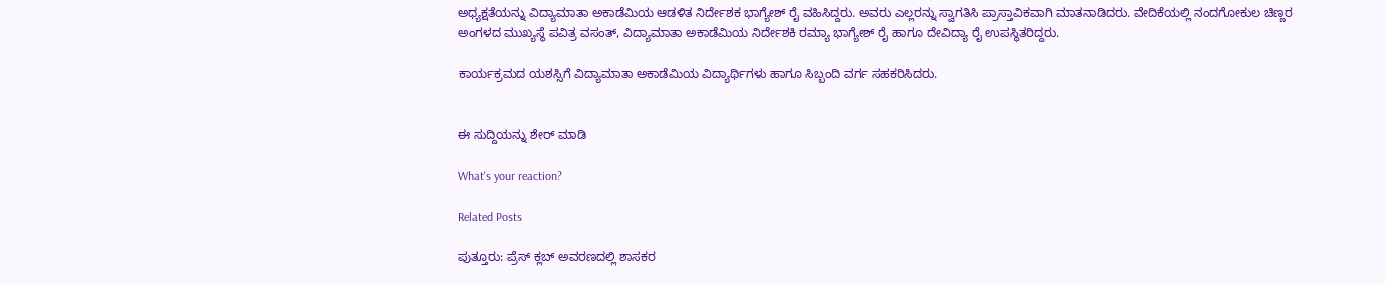ಅಧ್ಯಕ್ಷತೆಯನ್ನು ವಿದ್ಯಾಮಾತಾ ಅಕಾಡೆಮಿಯ ಆಡಳಿತ ನಿರ್ದೇಶಕ ಭಾಗ್ಯೇಶ್ ರೈ ವಹಿಸಿದ್ದರು. ಅವರು ಎಲ್ಲರನ್ನು ಸ್ವಾಗತಿಸಿ ಪ್ರಾಸ್ತಾವಿಕವಾಗಿ ಮಾತನಾಡಿದರು. ವೇದಿಕೆಯಲ್ಲಿ ನಂದಗೋಕುಲ ಚಿಣ್ಣರ ಅಂಗಳದ ಮುಖ್ಯಸ್ಥೆ ಪವಿತ್ರ ವಸಂತ್, ವಿದ್ಯಾಮಾತಾ ಅಕಾಡೆಮಿಯ ನಿರ್ದೇಶಕಿ ರಮ್ಯಾ ಭಾಗ್ಯೇಶ್ ರೈ ಹಾಗೂ ದೇವಿದ್ಯಾ ರೈ ಉಪಸ್ಥಿತರಿದ್ದರು.

ಕಾರ್ಯಕ್ರಮದ ಯಶಸ್ಸಿಗೆ ವಿದ್ಯಾಮಾತಾ ಅಕಾಡೆಮಿಯ ವಿದ್ಯಾರ್ಥಿಗಳು ಹಾಗೂ ಸಿಬ್ಬಂದಿ ವರ್ಗ ಸಹಕರಿಸಿದರು.


ಈ ಸುದ್ದಿಯನ್ನು ಶೇರ್ ಮಾಡಿ

What's your reaction?

Related Posts

ಪುತ್ತೂರು: ಪ್ರೆಸ್ ಕ್ಲಬ್ ಅವರಣದಲ್ಲಿ ಶಾಸಕರ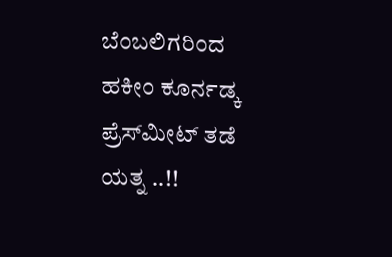ಬೆಂಬಲಿಗರಿಂದ ಹಕೀಂ ಕೂರ್ನಡ್ಕ ಪ್ರೆಸ್‌ಮೀಟ್‌ ತಡೆ ಯತ್ನ ..!!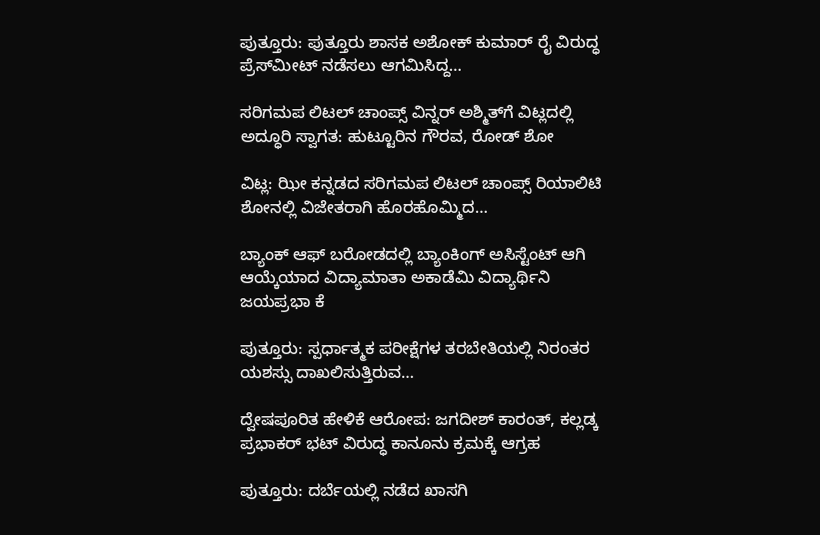ಪುತ್ತೂರು: ಪುತ್ತೂರು ಶಾಸಕ ಅಶೋಕ್ ಕುಮಾರ್ ರೈ ವಿರುದ್ಧ ಪ್ರೆಸ್‌ಮೀಟ್ ನಡೆಸಲು ಆಗಮಿಸಿದ್ದ…

ಸರಿಗಮಪ ಲಿಟಲ್ ಚಾಂಪ್ಸ್ ವಿನ್ನರ್ ಅಶ್ಮಿತ್‌ಗೆ ವಿಟ್ಲದಲ್ಲಿ ಅದ್ಧೂರಿ ಸ್ವಾಗತ: ಹುಟ್ಟೂರಿನ ಗೌರವ, ರೋಡ್ ಶೋ

ವಿಟ್ಲ: ಝೀ ಕನ್ನಡದ ಸರಿಗಮಪ ಲಿಟಲ್ ಚಾಂಪ್ಸ್ ರಿಯಾಲಿಟಿ ಶೋನಲ್ಲಿ ವಿಜೇತರಾಗಿ ಹೊರಹೊಮ್ಮಿದ…

ಬ್ಯಾಂಕ್ ಆಫ್ ಬರೋಡದಲ್ಲಿ ಬ್ಯಾಂಕಿಂಗ್ ಅಸಿಸ್ಟೆಂಟ್ ಆಗಿ ಆಯ್ಕೆಯಾದ ವಿದ್ಯಾಮಾತಾ ಅಕಾಡೆಮಿ ವಿದ್ಯಾರ್ಥಿನಿ ಜಯಪ್ರಭಾ ಕೆ

ಪುತ್ತೂರು: ಸ್ಪರ್ಧಾತ್ಮಕ ಪರೀಕ್ಷೆಗಳ ತರಬೇತಿಯಲ್ಲಿ ನಿರಂತರ ಯಶಸ್ಸು ದಾಖಲಿಸುತ್ತಿರುವ…

ದ್ವೇಷಪೂರಿತ ಹೇಳಿಕೆ ಆರೋಪ: ಜಗದೀಶ್ ಕಾರಂತ್, ಕಲ್ಲಡ್ಕ ಪ್ರಭಾಕರ್ ಭಟ್ ವಿರುದ್ಧ ಕಾನೂನು ಕ್ರಮಕ್ಕೆ ಆಗ್ರಹ

ಪುತ್ತೂರು: ದರ್ಬೆಯಲ್ಲಿ ನಡೆದ ಖಾಸಗಿ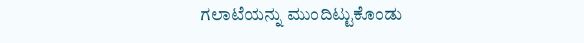ಗಲಾಟೆಯನ್ನು ಮುಂದಿಟ್ಟುಕೊಂಡು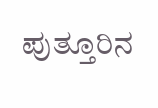ಪುತ್ತೂರಿನ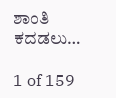ಶಾಂತಿ ಕದಡಲು…

1 of 159